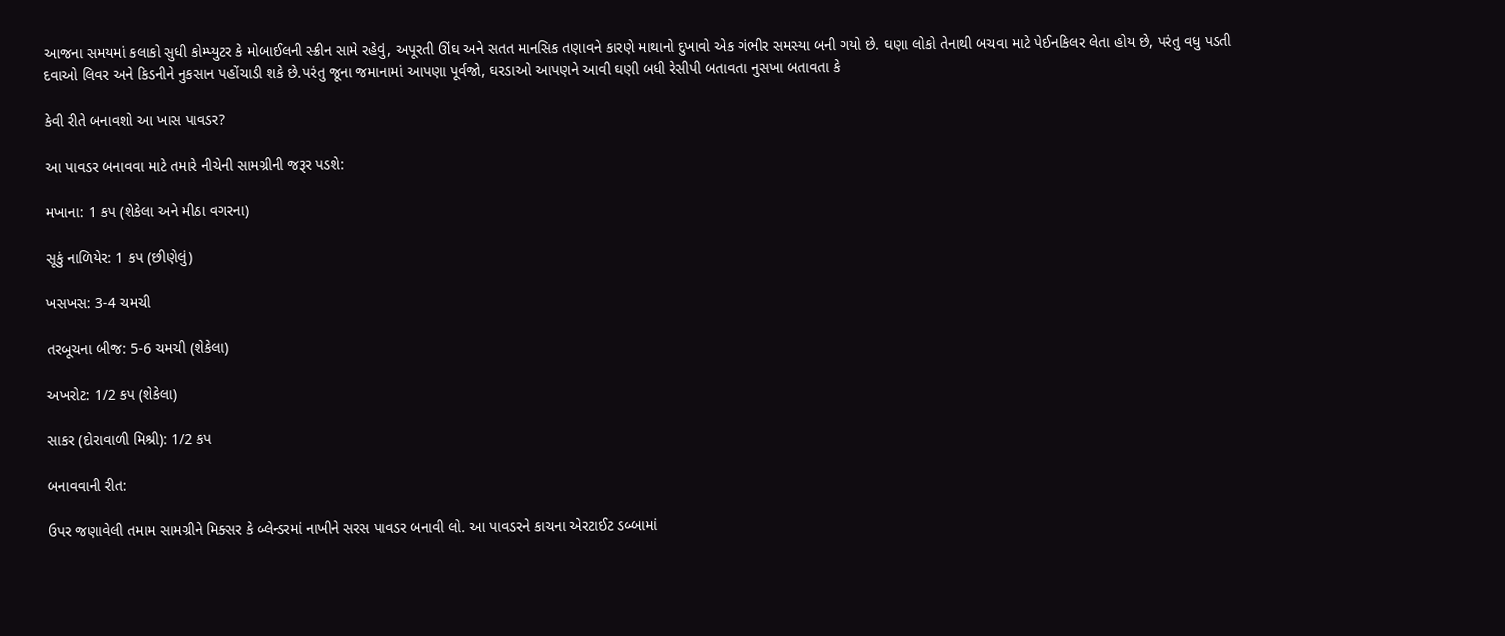આજના સમયમાં કલાકો સુધી કોમ્પ્યુટર કે મોબાઈલની સ્ક્રીન સામે રહેવું, અપૂરતી ઊંઘ અને સતત માનસિક તણાવને કારણે માથાનો દુખાવો એક ગંભીર સમસ્યા બની ગયો છે. ઘણા લોકો તેનાથી બચવા માટે પેઈનકિલર લેતા હોય છે, પરંતુ વધુ પડતી દવાઓ લિવર અને કિડનીને નુકસાન પહોંચાડી શકે છે.પરંતુ જૂના જમાનામાં આપણા પૂર્વજો, ઘરડાઓ આપણને આવી ઘણી બધી રેસીપી બતાવતા નુસખા બતાવતા કે

કેવી રીતે બનાવશો આ ખાસ પાવડર?

આ પાવડર બનાવવા માટે તમારે નીચેની સામગ્રીની જરૂર પડશે:

મખાના: 1 કપ (શેકેલા અને મીઠા વગરના)

સૂકું નાળિયેર: 1 કપ (છીણેલું)

ખસખસ: 3-4 ચમચી

તરબૂચના બીજ: 5-6 ચમચી (શેકેલા)

અખરોટ: 1/2 કપ (શેકેલા)

સાકર (દોરાવાળી મિશ્રી): 1/2 કપ

બનાવવાની રીત:

ઉપર જણાવેલી તમામ સામગ્રીને મિક્સર કે બ્લેન્ડરમાં નાખીને સરસ પાવડર બનાવી લો. આ પાવડરને કાચના એરટાઈટ ડબ્બામાં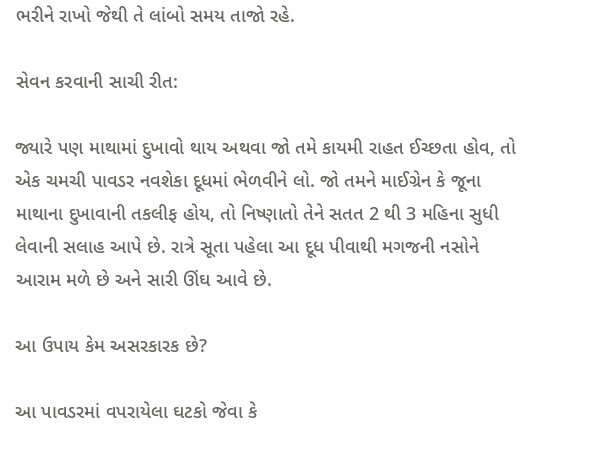ભરીને રાખો જેથી તે લાંબો સમય તાજો રહે.

સેવન કરવાની સાચી રીત:

જ્યારે પણ માથામાં દુખાવો થાય અથવા જો તમે કાયમી રાહત ઈચ્છતા હોવ, તો એક ચમચી પાવડર નવશેકા દૂધમાં ભેળવીને લો. જો તમને માઈગ્રેન કે જૂના માથાના દુખાવાની તકલીફ હોય, તો નિષ્ણાતો તેને સતત 2 થી 3 મહિના સુધી લેવાની સલાહ આપે છે. રાત્રે સૂતા પહેલા આ દૂધ પીવાથી મગજની નસોને આરામ મળે છે અને સારી ઊંઘ આવે છે.

આ ઉપાય કેમ અસરકારક છે?

આ પાવડરમાં વપરાયેલા ઘટકો જેવા કે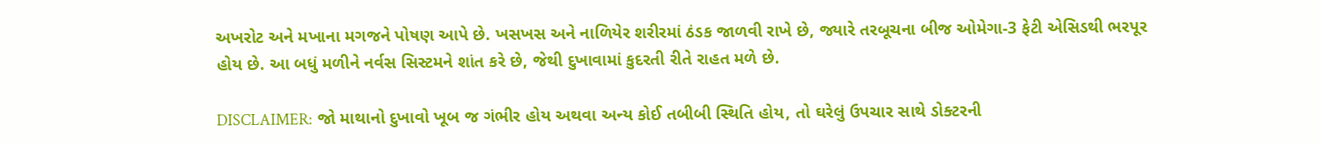અખરોટ અને મખાના મગજને પોષણ આપે છે. ખસખસ અને નાળિયેર શરીરમાં ઠંડક જાળવી રાખે છે, જ્યારે તરબૂચના બીજ ઓમેગા-3 ફેટી એસિડથી ભરપૂર હોય છે. આ બધું મળીને નર્વસ સિસ્ટમને શાંત કરે છે, જેથી દુખાવામાં કુદરતી રીતે રાહત મળે છે.

DISCLAIMER: જો માથાનો દુખાવો ખૂબ જ ગંભીર હોય અથવા અન્ય કોઈ તબીબી સ્થિતિ હોય, તો ઘરેલું ઉપચાર સાથે ડોક્ટરની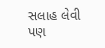સલાહ લેવી પણ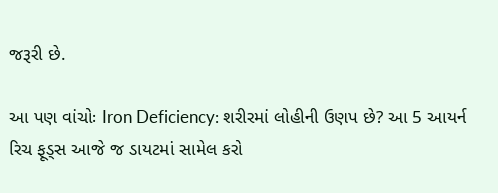જરૂરી છે.

આ પણ વાંચોઃ Iron Deficiency: શરીરમાં લોહીની ઉણપ છે? આ 5 આયર્ન રિચ ફૂડ્સ આજે જ ડાયટમાં સામેલ કરો